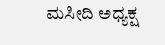ಮಸೀದಿ ಅಧ್ಯಕ್ಷ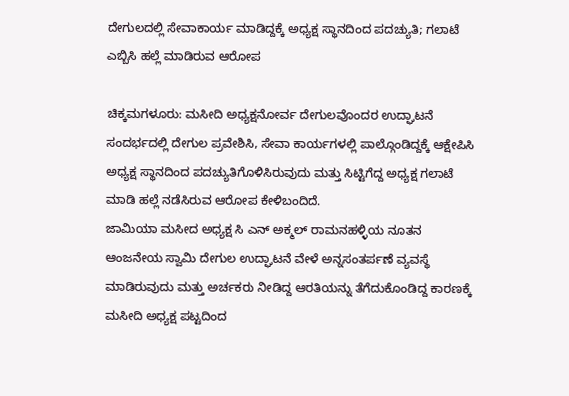ದೇಗುಲದಲ್ಲಿ ಸೇವಾಕಾರ್ಯ ಮಾಡಿದ್ದಕ್ಕೆ ಅಧ್ಯಕ್ಷ ಸ್ಥಾನದಿಂದ ಪದಚ್ಯುತಿ; ಗಲಾಟೆ ಎಬ್ಬಿಸಿ ಹಲ್ಲೆ ಮಾಡಿರುವ ಆರೋಪ

ಚಿಕ್ಕಮಗಳೂರು: ಮಸೀದಿ ಅಧ್ಯಕ್ಷನೋರ್ವ ದೇಗುಲವೊಂದರ ಉದ್ಘಾಟನೆ ಸಂದರ್ಭದಲ್ಲಿ ದೇಗುಲ ಪ್ರವೇಶಿಸಿ, ಸೇವಾ ಕಾರ್ಯಗಳಲ್ಲಿ ಪಾಲ್ಗೊಂಡಿದ್ದಕ್ಕೆ ಆಕ್ಷೇಪಿಸಿ ಅಧ್ಯಕ್ಷ ಸ್ಥಾನದಿಂದ ಪದಚ್ಯುತಿಗೊಳಿಸಿರುವುದು ಮತ್ತು ಸಿಟ್ಟಿಗೆದ್ದ ಅಧ್ಯಕ್ಷ ಗಲಾಟೆ ಮಾಡಿ ಹಲ್ಲೆ ನಡೆಸಿರುವ ಆರೋಪ ಕೇಳಿಬಂದಿದೆ.
ಜಾಮಿಯಾ ಮಸೀದ ಅಧ್ಯಕ್ಷ ಸಿ ಎನ್ ಅಕ್ಮಲ್ ರಾಮನಹಳ್ಳಿಯ ನೂತನ ಆಂಜನೇಯ ಸ್ವಾಮಿ ದೇಗುಲ ಉದ್ಘಾಟನೆ ವೇಳೆ ಅನ್ನಸಂತರ್ಪಣೆ ವ್ಯವಸ್ಥೆ ಮಾಡಿರುವುದು ಮತ್ತು ಅರ್ಚಕರು ನೀಡಿದ್ದ ಆರತಿಯನ್ನು ತೆಗೆದುಕೊಂಡಿದ್ದ ಕಾರಣಕ್ಕೆ ಮಸೀದಿ ಅಧ್ಯಕ್ಷ ಪಟ್ಟದಿಂದ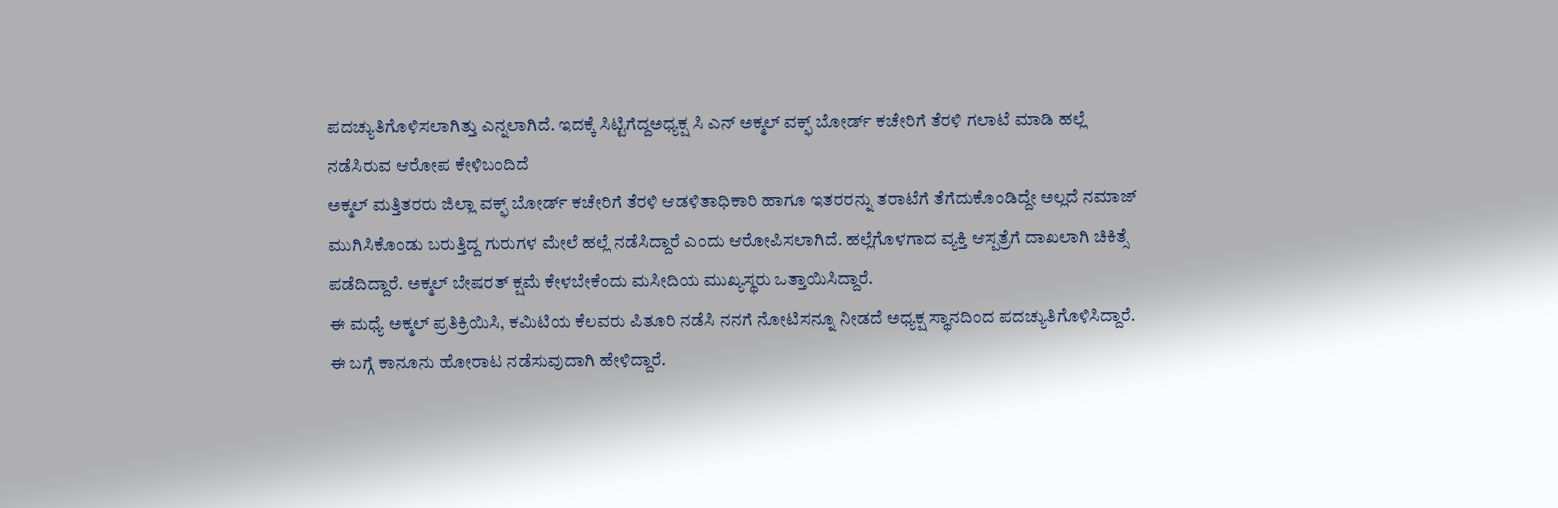ಪದಚ್ಯುತಿಗೊಳಿಸಲಾಗಿತ್ತು ಎನ್ನಲಾಗಿದೆ. ಇದಕ್ಕೆ ಸಿಟ್ಟಿಗೆದ್ದಅಧ್ಯಕ್ಷ ಸಿ ಎನ್ ಅಕ್ಮಲ್ ವಕ್ಫ್ ಬೋರ್ಡ್ ಕಚೇರಿಗೆ ತೆರಳಿ ಗಲಾಟೆ ಮಾಡಿ ಹಲ್ಲೆ ನಡೆಸಿರುವ ಆರೋಪ ಕೇಳಿಬಂದಿದೆ
ಅಕ್ಮಲ್ ಮತ್ತಿತರರು ಜಿಲ್ಲಾ ವಕ್ಫ್ ಬೋರ್ಡ್ ಕಚೇರಿಗೆ ತೆರಳಿ ಆಡಳಿತಾಧಿಕಾರಿ ಹಾಗೂ ಇತರರನ್ನು ತರಾಟೆಗೆ ತೆಗೆದುಕೊಂಡಿದ್ದೇ ಅಲ್ಲದೆ ನಮಾಜ್ ಮುಗಿಸಿಕೊಂಡು ಬರುತ್ತಿದ್ದ ಗುರುಗಳ ಮೇಲೆ ಹಲ್ಲೆ ನಡೆಸಿದ್ದಾರೆ ಎಂದು ಆರೋಪಿಸಲಾಗಿದೆ. ಹಲ್ಲೆಗೊಳಗಾದ ವ್ಯಕ್ತಿ ಆಸ್ಪತ್ರೆಗೆ ದಾಖಲಾಗಿ ಚಿಕಿತ್ಸೆ ಪಡೆದಿದ್ದಾರೆ. ಅಕ್ಮಲ್ ಬೇಷರತ್ ಕ್ಷಮೆ ಕೇಳಬೇಕೆಂದು ಮಸೀದಿಯ ಮುಖ್ಯಸ್ಥರು ಒತ್ತಾಯಿಸಿದ್ದಾರೆ.
ಈ ಮಧ್ಯೆ ಅಕ್ಮಲ್ ಪ್ರತಿಕ್ರಿಯಿಸಿ, ಕಮಿಟಿಯ ಕೆಲವರು ಪಿತೂರಿ ನಡೆಸಿ ನನಗೆ ನೋಟಿಸನ್ನೂ ನೀಡದೆ ಅಧ್ಯಕ್ಷ ಸ್ಥಾನದಿಂದ ಪದಚ್ಯುತಿಗೊಳಿಸಿದ್ದಾರೆ. ಈ ಬಗ್ಗೆ ಕಾನೂನು ಹೋರಾಟ ನಡೆಸುವುದಾಗಿ ಹೇಳಿದ್ದಾರೆ.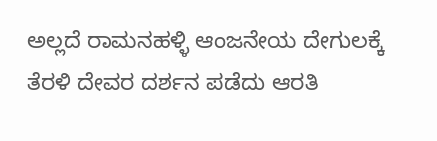ಅಲ್ಲದೆ ರಾಮನಹಳ್ಳಿ ಆಂಜನೇಯ ದೇಗುಲಕ್ಕೆ ತೆರಳಿ ದೇವರ ದರ್ಶನ ಪಡೆದು ಆರತಿ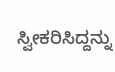ಸ್ವೀಕರಿಸಿದ್ದನ್ನು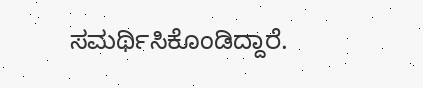ಸಮರ್ಥಿಸಿಕೊಂಡಿದ್ದಾರೆ.